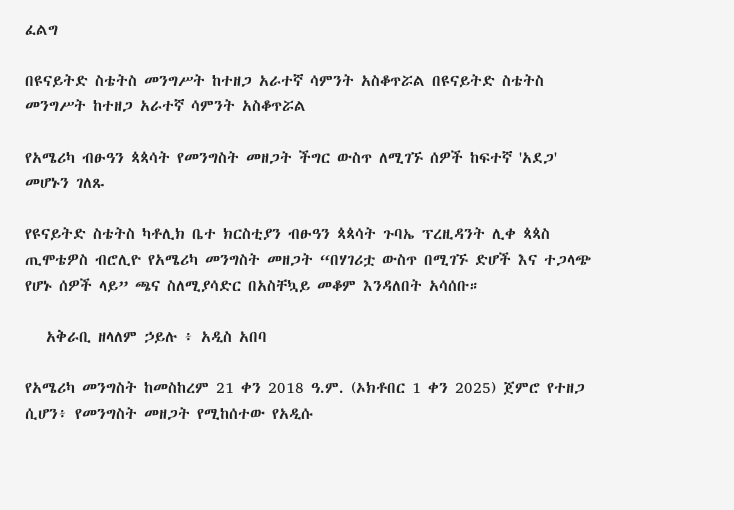ፈልግ

በዩናይትድ ስቴትስ መንግሥት ከተዘጋ አራተኛ ሳምንት አስቆጥሯል በዩናይትድ ስቴትስ መንግሥት ከተዘጋ አራተኛ ሳምንት አስቆጥሯል

የአሜሪካ ብፁዓን ጳጳሳት የመንግስት መዘጋት ችግር ውስጥ ለሚገኙ ሰዎች ከፍተኛ 'አደጋ' መሆኑን ገለጹ

የዩናይትድ ስቴትስ ካቶሊክ ቤተ ክርስቲያን ብፁዓን ጳጳሳት ጉባኤ ፕረዚዳንት ሊቀ ጳጳስ ጢሞቴዎስ ብሮሊዮ የአሜሪካ መንግስት መዘጋት “በሃገሪቷ ውስጥ በሚገኙ ድሆች እና ተጋላጭ የሆኑ ሰዎች ላይ” ጫና ስለሚያሳድር በአስቸኳይ መቆም እንዳለበት አሳሰቡ።

   አቅራቢ ዘላለም ኃይሉ ፥ አዲስ አበባ

የአሜሪካ መንግስት ከመስከረም 21 ቀን 2018 ዓ.ም. (ኦክቶበር 1 ቀን 2025) ጀምሮ የተዘጋ ሲሆን፥ የመንግስት መዘጋት የሚከሰተው የአዲሱ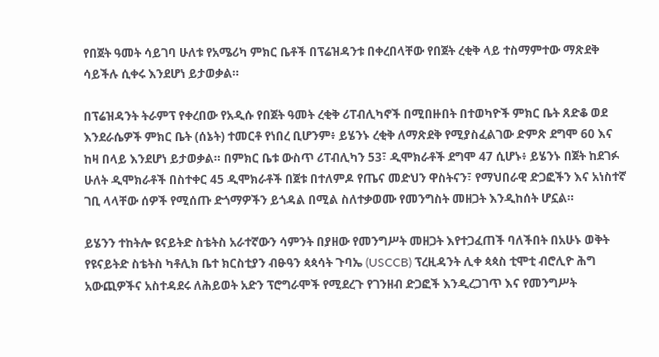የበጀት ዓመት ሳይገባ ሁለቱ የአሜሪካ ምክር ቤቶች በፕሬዝዳንቱ በቀረበላቸው የበጀት ረቂቅ ላይ ተስማምተው ማጽደቅ ሳይችሉ ሲቀሩ እንደሆነ ይታወቃል።

በፕሬዝዳንት ትራምፕ የቀረበው የአዲሱ የበጀት ዓመት ረቂቅ ሪፐብሊካኖች በሚበዙበት በተወካዮች ምክር ቤት ጸድቆ ወደ እንደራሴዎች ምክር ቤት (ሰኔት) ተመርቶ የነበረ ቢሆንም፥ ይሄንኑ ረቂቅ ለማጽደቅ የሚያስፈልገው ድምጽ ደግሞ 60 እና ከዛ በላይ እንደሆነ ይታወቃል። በምክር ቤቱ ውስጥ ሪፐብሊካን 53፣ ዲሞክራቶች ደግሞ 47 ሲሆኑ፥ ይሄንኑ በጀት ከደገፉ ሁለት ዲሞክራቶች በስተቀር 45 ዲሞክራቶች በጀቱ በተለምዶ የጤና መድህን ዋስትናን፣ የማህበራዊ ድጋፎችን እና አነስተኛ ገቢ ላላቸው ሰዎች የሚሰጡ ድጎማዎችን ይጎዳል በሚል ስለተቃወሙ የመንግስት መዘጋት እንዲከሰት ሆኗል።

ይሄንን ተከትሎ ዩናይትድ ስቴትስ አራተኛውን ሳምንት በያዘው የመንግሥት መዘጋት እየተጋፈጠች ባለችበት በአሁኑ ወቅት የዩናይትድ ስቴትስ ካቶሊክ ቤተ ክርስቲያን ብፁዓን ጳጳሳት ጉባኤ (USCCB) ፕረዚዳንት ሊቀ ጳጳስ ቲሞቲ ብሮሊዮ ሕግ አውጪዎችና አስተዳደሩ ለሕይወት አድን ፕሮግራሞች የሚደረጉ የገንዘብ ድጋፎች እንዲረጋገጥ እና የመንግሥት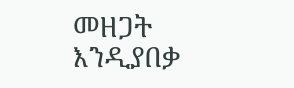መዘጋት እንዲያበቃ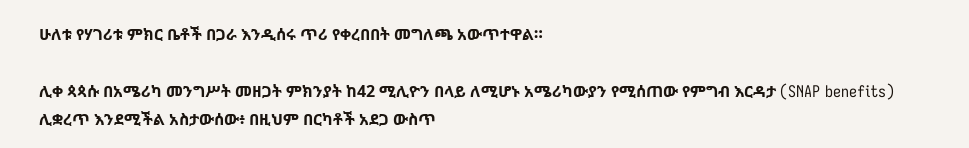ሁለቱ የሃገሪቱ ምክር ቤቶች በጋራ እንዲሰሩ ጥሪ የቀረበበት መግለጫ አውጥተዋል።

ሊቀ ጳጳሱ በአሜሪካ መንግሥት መዘጋት ምክንያት ከ42 ሚሊዮን በላይ ለሚሆኑ አሜሪካውያን የሚሰጠው የምግብ እርዳታ (SNAP benefits) ሊቋረጥ እንደሚችል አስታውሰው፥ በዚህም በርካቶች አደጋ ውስጥ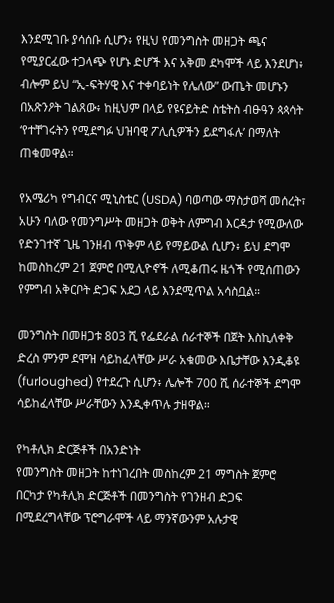እንደሚገቡ ያሳሰቡ ሲሆን፥ የዚህ የመንግስት መዘጋት ጫና የሚያርፈው ተጋላጭ የሆኑ ድሆች እና አቅመ ደካሞች ላይ እንደሆነ፥ ብሎም ይህ “ኢ-ፍትሃዊ እና ተቀባይነት የሌለው” ውጤት መሆኑን በአጽንዖት ገልጸው፥ ከዚህም በላይ የዩናይትድ ስቴትስ ብፁዓን ጳጳሳት ‘የተቸገሩትን የሚደግፉ ህዝባዊ ፖሊሲዎችን ይደግፋሉ’ በማለት ጠቁመዋል።

የአሜሪካ የግብርና ሚኒስቴር (USDA) ባወጣው ማስታወሻ መሰረት፣ አሁን ባለው የመንግሥት መዘጋት ወቅት ለምግብ እርዳታ የሚውለው የድንገተኛ ጊዜ ገንዘብ ጥቅም ላይ የማይውል ሲሆን፥ ይህ ደግሞ ከመስከረም 21 ጀምሮ በሚሊዮኖች ለሚቆጠሩ ዜጎች የሚሰጠውን የምግብ አቅርቦት ድጋፍ አደጋ ላይ እንደሚጥል አሳስቧል።

መንግስት በመዘጋቱ 803 ሺ የፌደራል ሰራተኞች በጀት እስኪለቀቅ ድረስ ምንም ደሞዝ ሳይከፈላቸው ሥራ አቁመው እቤታቸው እንዲቆዩ (furloughed) የተደረጉ ሲሆን፥ ሌሎች 700 ሺ ሰራተኞች ደግሞ ሳይከፈላቸው ሥራቸውን እንዲቀጥሉ ታዘዋል።

የካቶሊክ ድርጅቶች በአንድነት
የመንግስት መዘጋት ከተነገረበት መስከረም 21 ማግስት ጀምሮ በርካታ የካቶሊክ ድርጅቶች በመንግስት የገንዘብ ድጋፍ በሚደረግላቸው ፕሮግራሞች ላይ ማንኛውንም አሉታዊ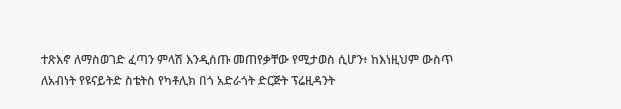ተጽእኖ ለማስወገድ ፈጣን ምላሽ እንዲሰጡ መጠየቃቸው የሚታወስ ሲሆን፥ ከእነዚህም ውስጥ ለአብነት የዩናይትድ ስቴትስ የካቶሊክ በጎ አድራጎት ድርጅት ፕሬዚዳንት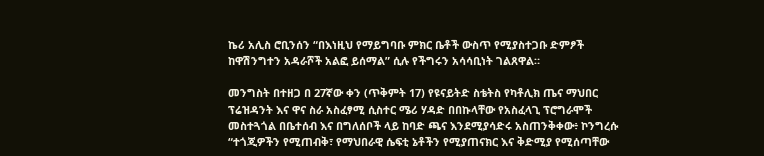ኬሪ አሊስ ሮቢንሰን “በእነዚህ የማይግባቡ ምክር ቤቶች ውስጥ የሚያስተጋቡ ድምፆች ከዋሽንግተን አዳራሾች አልፎ ይሰማል” ሲሉ የችግሩን አሳሳቢነት ገልጸዋል።

መንግስት በተዘጋ በ 27ኛው ቀን (ጥቅምት 17) የዩናይትድ ስቴትስ የካቶሊክ ጤና ማህበር ፕሬዝዳንት እና ዋና ስራ አስፈፃሚ ሲስተር ሜሪ ሃዳድ በበኩላቸው የአስፈላጊ ፕሮግራሞች መስተጓጎል በቤተሰብ እና በግለሰቦች ላይ ከባድ ጫና እንደሚያሳድሩ አስጠንቅቀው፥ ኮንግረሱ “ተጎጂዎችን የሚጠብቅ፣ የማህበራዊ ሴፍቲ ኔቶችን የሚያጠናክር እና ቅድሚያ የሚሰጣቸው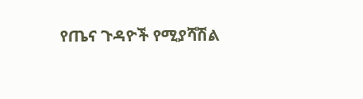የጤና ጉዳዮች የሚያሻሽል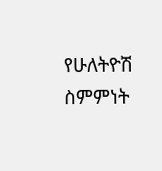የሁለትዮሽ ስምምነት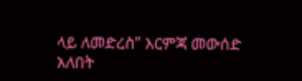ላይ ለመድረስ” እርምጃ መውሰድ አለበት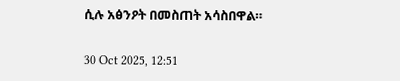ሲሉ አፅንዖት በመስጠት አሳስበዋል።

30 Oct 2025, 12:51